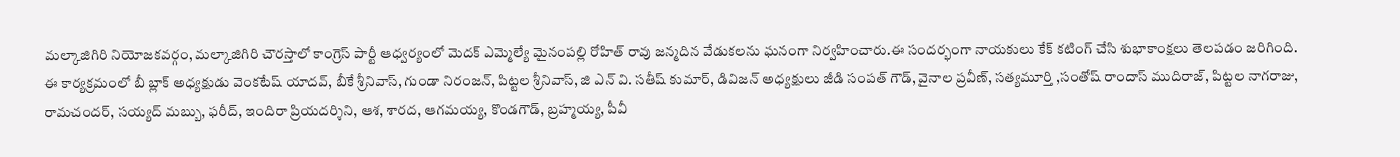మల్కాజిగిరి నియోజకవర్గం, మల్కాజిగిరి చౌరస్తాలో కాంగ్రెస్ పార్టీ ఆధ్వర్యంలో మెదక్ ఎమ్మెల్యే మైనంపల్లి రోహిత్ రావు జన్మదిన వేడుకలను ఘనంగా నిర్వహించారు.ఈ సందర్భంగా నాయకులు కేక్ కటింగ్ చేసి శుభాకాంక్షలు తెలపడం జరిగింది. ఈ కార్యక్రమంలో బీ బ్లాక్ అధ్యక్షుడు వెంకటేష్ యాదవ్, బీకే శ్రీనివాస్, గుండా నిరంజన్, పిట్టల శ్రీనివాస్, జి ఎన్ వి. సతీష్ కుమార్, డివిజన్ అధ్యక్షులు జీడి సంపత్ గౌడ్, వైనాల ప్రవీణ్, సత్యమూర్తి ,సంతోష్ రాందాస్ ముదిరాజ్, పిట్టల నాగరాజు, రామచందర్, సయ్యద్ మబ్బు, ఫరీద్, ఇందిరా ప్రియదర్శిని, ఆశ, శారద, ఆగమయ్య, కొండగౌడ్, బ్రహ్మయ్య, పీవీ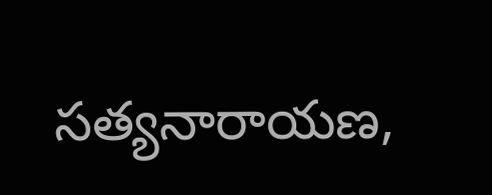సత్యనారాయణ,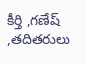కీర్తి ,గణేష్ ,తదితరులు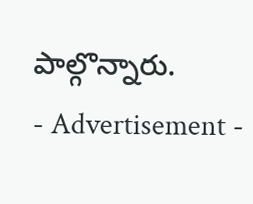పాల్గొన్నారు.
- Advertisement -